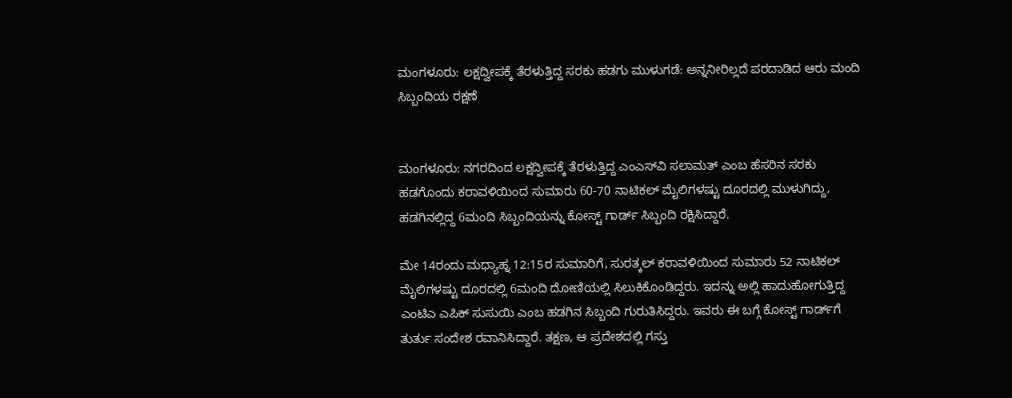ಮಂಗಳೂರು: ಲಕ್ಷದ್ವೀಪಕ್ಕೆ ತೆರಳುತ್ತಿದ್ದ ಸರಕು ಹಡಗು ಮುಳುಗಡೆ: ಅನ್ನನೀರಿಲ್ಲದೆ ಪರದಾಡಿದ ಆರು ಮಂದಿ ಸಿಬ್ಬಂದಿಯ ರಕ್ಷಣೆ


ಮಂಗಳೂರು: ನಗರದಿಂದ ಲಕ್ಷದ್ವೀಪಕ್ಕೆ ತೆರಳುತ್ತಿದ್ದ ಎಂಎಸ್‌ವಿ ಸಲಾಮತ್ ಎಂಬ ಹೆಸರಿನ ಸರಕು ಹಡಗೊಂದು ಕರಾವಳಿಯಿಂದ ಸುಮಾರು 60-70 ನಾಟಿಕಲ್ ಮೈಲಿಗಳಷ್ಟು ದೂರದಲ್ಲಿ ಮುಳುಗಿದ್ದು, ಹಡಗಿನಲ್ಲಿದ್ದ 6ಮಂದಿ ಸಿಬ್ಬಂದಿಯನ್ನು ಕೋಸ್ಟ್ ಗಾರ್ಡ್ ಸಿಬ್ಬಂದಿ ರಕ್ಷಿಸಿದ್ದಾರೆ.

ಮೇ 14ರಂದು ಮಧ್ಯಾಹ್ನ 12:15ರ ಸುಮಾರಿಗೆ, ಸುರತ್ಕಲ್ ಕರಾವಳಿಯಿಂದ ಸುಮಾರು 52 ನಾಟಿಕಲ್ ಮೈಲಿಗಳಷ್ಟು ದೂರದಲ್ಲಿ 6ಮಂದಿ ದೋಣಿಯಲ್ಲಿ ಸಿಲುಕಿಕೊಂಡಿದ್ದರು. ಇದನ್ನು ಅಲ್ಲಿ ಹಾದುಹೋಗುತ್ತಿದ್ದ ಎಂಟಿಎ ಎಪಿಕ್ ಸುಸುಯಿ ಎಂಬ ಹಡಗಿನ ಸಿಬ್ಬಂದಿ ಗುರುತಿಸಿದ್ದರು. ಇವರು ಈ ಬಗ್ಗೆ ಕೋಸ್ಟ್ ಗಾರ್ಡ್‌ಗೆ ತುರ್ತು ಸಂದೇಶ ರವಾನಿಸಿದ್ದಾರೆ. ತಕ್ಷಣ, ಆ ಪ್ರದೇಶದಲ್ಲಿ ಗಸ್ತು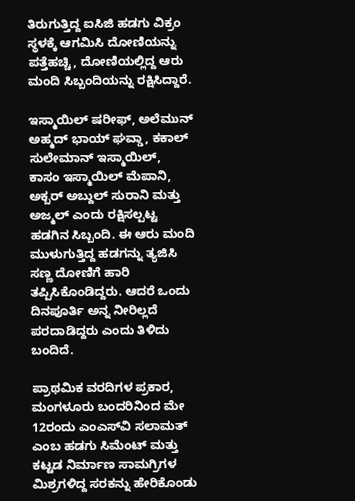ತಿರುಗುತ್ತಿದ್ದ ಐಸಿಜಿ ಹಡಗು ವಿಕ್ರಂ ಸ್ಥಳಕ್ಕೆ ಆಗಮಿಸಿ ದೋಣಿಯನ್ನು ಪತ್ತೆಹಚ್ಚಿ, ದೋಣಿಯಲ್ಲಿದ್ದ ಆರು ಮಂದಿ ಸಿಬ್ಬಂದಿಯನ್ನು ರಕ್ಷಿಸಿದ್ದಾರೆ.

ಇಸ್ಮಾಯಿಲ್ ಷರೀಫ್, ಅಲೆಮುನ್ ಅಹ್ಮದ್ ಭಾಯ್ ಘವ್ಡಾ, ಕಕಾಲ್ ಸುಲೇಮಾನ್ ಇಸ್ಮಾಯಿಲ್, ಕಾಸಂ ಇಸ್ಮಾಯಿಲ್ ಮೆಪಾನಿ,  ಅಕ್ಬರ್ ಅಬ್ದುಲ್ ಸುರಾನಿ ಮತ್ತು ಅಜ್ಮಲ್ ಎಂದು ರಕ್ಷಿಸಲ್ಪಟ್ಟ ಹಡಗಿನ ಸಿಬ್ಬಂದಿ. ಈ ಆರು ಮಂದಿ ಮುಳುಗುತ್ತಿದ್ದ ಹಡಗನ್ನು ತ್ಯಜಿಸಿ ಸಣ್ಣ ದೋಣಿಗೆ ಹಾರಿ ತಪ್ಪಿಸಿಕೊಂಡಿದ್ದರು. ಆದರೆ ಒಂದು‌ ದಿನಪೂರ್ತಿ ಅನ್ನ ನೀರಿಲ್ಲದೆ ಪರದಾಡಿದ್ದರು ಎಂದು ತಿಳಿದು ಬಂದಿದೆ.

ಪ್ರಾಥಮಿಕ ವರದಿಗಳ ಪ್ರಕಾರ, ಮಂಗಳೂರು ಬಂದರಿನಿಂದ ಮೇ 12ರಂದು ಎಂಎಸ್‌ವಿ ಸಲಾಮತ್ ಎಂಬ ಹಡಗು ಸಿಮೆಂಟ್ ಮತ್ತು ಕಟ್ಟಡ ನಿರ್ಮಾಣ ಸಾಮಗ್ರಿಗಳ ಮಿಶ್ರಗಳಿದ್ದ ಸರಕನ್ನು ಹೇರಿಕೊಂಡು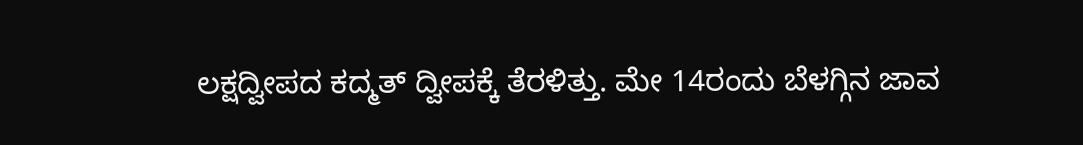ಲಕ್ಷದ್ವೀಪದ ಕದ್ಮತ್ ದ್ವೀಪಕ್ಕೆ ತೆರಳಿತ್ತು. ಮೇ 14ರಂದು ಬೆಳಗ್ಗಿನ‌ ಜಾವ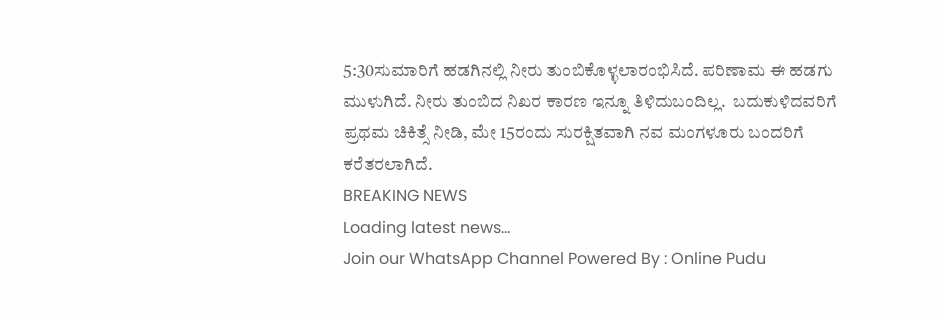5:30ಸುಮಾರಿಗೆ ಹಡಗಿನಲ್ಲಿ ನೀರು ತುಂಬಿಕೊಳ್ಳಲಾರಂಭಿಸಿದೆ. ಪರಿಣಾಮ ಈ ಹಡಗು ಮುಳುಗಿದೆ. ನೀರು ತುಂಬಿದ ನಿಖರ ಕಾರಣ ಇನ್ನೂ ತಿಳಿದುಬಂದಿಲ್ಲ.  ಬದುಕುಳಿದವರಿಗೆ ಪ್ರಥಮ ಚಿಕಿತ್ಸೆ ನೀಡಿ, ಮೇ 15ರಂದು ಸುರಕ್ಷಿತವಾಗಿ ನವ ಮಂಗಳೂರು ಬಂದರಿಗೆ ಕರೆತರಲಾಗಿದೆ.
BREAKING NEWS
Loading latest news...
Join our WhatsApp Channel Powered By : Online Pudu